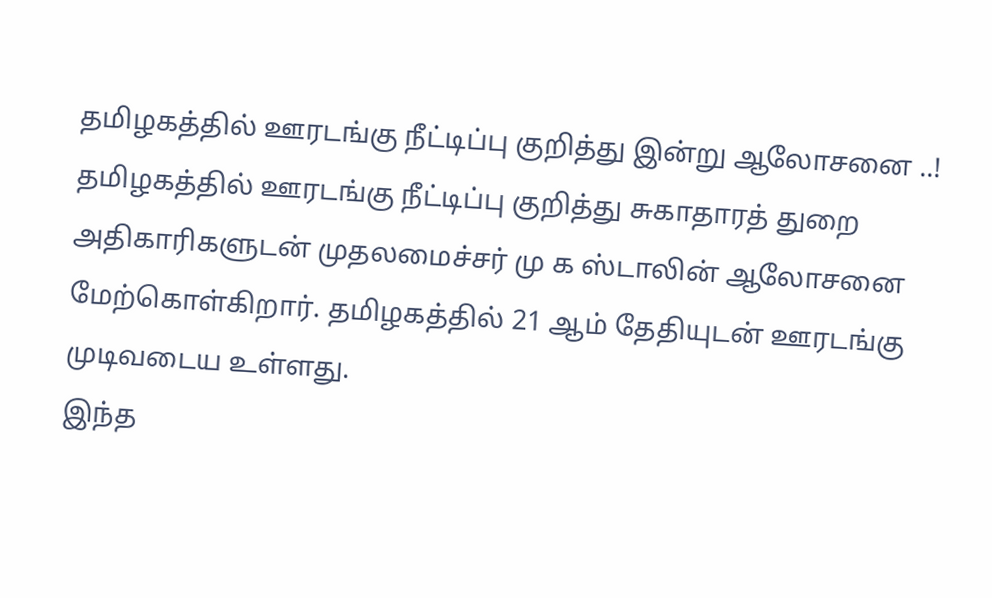தமிழகத்தில் ஊரடங்கு நீட்டிப்பு குறித்து இன்று ஆலோசனை ..!
தமிழகத்தில் ஊரடங்கு நீட்டிப்பு குறித்து சுகாதாரத் துறை அதிகாரிகளுடன் முதலமைச்சர் மு க ஸ்டாலின் ஆலோசனை மேற்கொள்கிறார். தமிழகத்தில் 21 ஆம் தேதியுடன் ஊரடங்கு முடிவடைய உள்ளது.
இந்த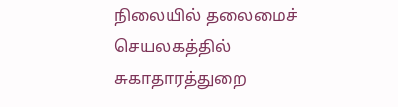நிலையில் தலைமைச் செயலகத்தில் சுகாதாரத்துறை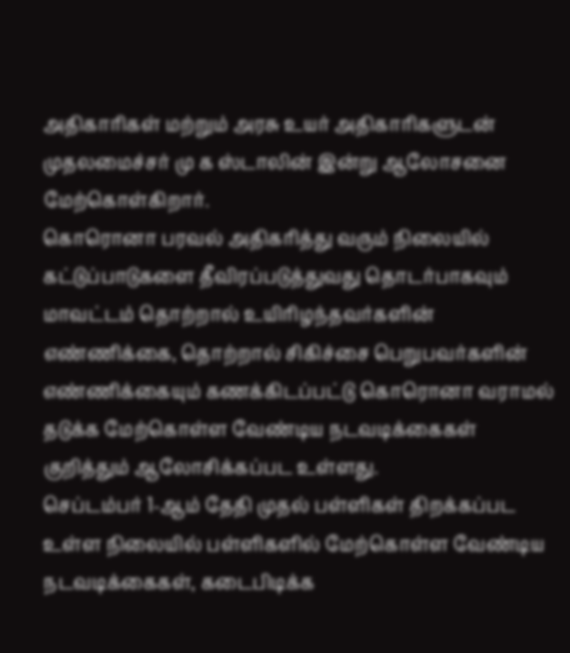அதிகாரிகள் மற்றும் அரசு உயர் அதிகாரிகளுடன் முதலமைச்சர் மு க ஸ்டாலின் இன்று ஆலோசனை மேற்கொள்கிறார்.
கொரொனா பரவல் அதிகரித்து வரும் நிலையில் கட்டுப்பாடுகளை தீவிரப்படுத்துவது தொடர்பாகவும் மாவட்டம் தொற்றால் உயிரிழந்தவர்களின் எண்ணிக்கை, தொற்றால் சிகிச்சை பெறுபவர்களின் எண்ணிக்கையும் கணக்கிடப்பட்டு கொரொனா வராமல் தடுக்க மேற்கொள்ள வேண்டிய நடவடிக்கைகள் குறித்தும் ஆலோசிக்கப்பட உள்ளது.
செப்டம்பர் 1-ஆம் தேதி முதல் பள்ளிகள் திறக்கப்பட உள்ள நிலையில் பள்ளிகளில் மேற்கொள்ள வேண்டிய நடவடிக்கைகள், கடைபிடிக்க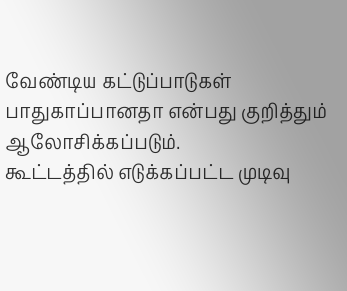வேண்டிய கட்டுப்பாடுகள் பாதுகாப்பானதா என்பது குறித்தும் ஆலோசிக்கப்படும்.
கூட்டத்தில் எடுக்கப்பட்ட முடிவு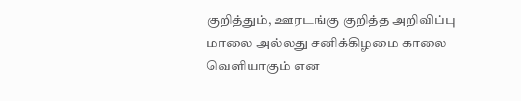குறித்தும், ஊரடங்கு குறித்த அறிவிப்பு மாலை அல்லது சனிக்கிழமை காலை வெளியாகும் என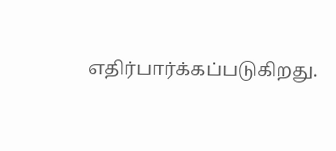எதிர்பார்க்கப்படுகிறது.